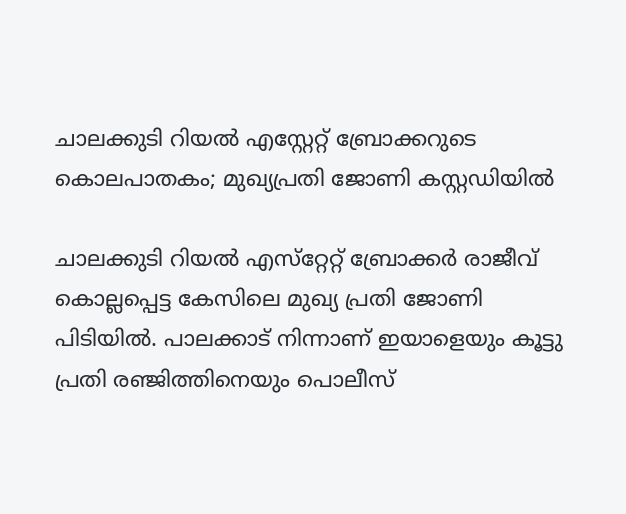ചാലക്കുടി റിയല്‍ എസ്റ്റേറ്റ് ബ്രോക്കറുടെ കൊലപാതകം; മുഖ്യപ്രതി ജോണി കസ്റ്റഡിയില്‍

ചാലക്കുടി റിയല്‍ എസ്‌റ്റേറ്റ് ബ്രോക്കര്‍ രാജീവ് കൊല്ലപ്പെട്ട കേസിലെ മുഖ്യ പ്രതി ജോണി പിടിയില്‍. പാലക്കാട് നിന്നാണ് ഇയാളെയും കൂട്ടു പ്രതി രഞ്ജിത്തിനെയും പൊലീസ്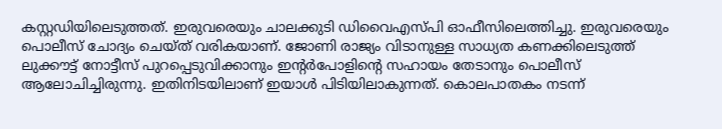കസ്റ്റഡിയിലെടുത്തത്. ഇരുവരെയും ചാലക്കുടി ഡിവൈഎസ്പി ഓഫീസിലെത്തിച്ചു. ഇരുവരെയും പൊലീസ് ചോദ്യം ചെയ്ത് വരികയാണ്. ജോണി രാജ്യം വിടാനുള്ള സാധ്യത കണക്കിലെടുത്ത് ലുക്കൗട്ട് നോട്ടീസ് പുറപ്പെടുവിക്കാനും ഇന്റര്‍പോളിന്റെ സഹായം തേടാനും പൊലീസ് ആലോചിച്ചിരുന്നു. ഇതിനിടയിലാണ് ഇയാള്‍ പിടിയിലാകുന്നത്. കൊലപാതകം നടന്ന്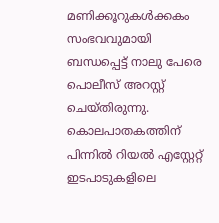മണിക്കൂറുകള്‍ക്കകം സംഭവവുമായി ബന്ധപ്പെട്ട് നാലു പേരെ പൊലീസ് അറസ്റ്റ് ചെയ്തിരുന്നു. കൊലപാതകത്തിന് പിന്നില്‍ റിയല്‍ എസ്റ്റേറ്റ് ഇടപാടുകളിലെ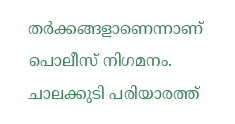തര്‍ക്കങ്ങളാണെന്നാണ് പൊലീസ് നിഗമനം. ചാലക്കുടി പരിയാരത്ത്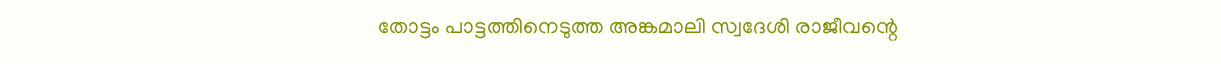തോട്ടം പാട്ടത്തിനെടുത്ത അങ്കമാലി സ്വദേശി രാജീവന്റെ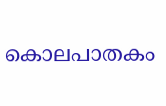കൊലപാതകം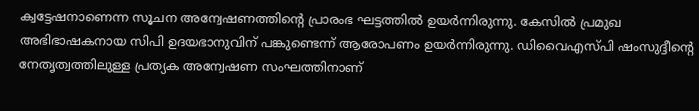ക്വട്ടേഷനാണെന്ന സൂചന അന്വേഷണത്തിന്‍റെ പ്രാരംഭ ഘട്ടത്തില്‍ ഉയര്‍ന്നിരുന്നു. കേസില്‍ പ്രമുഖ അഭിഭാഷകനായ സിപി ഉദയഭാനുവിന് പങ്കുണ്ടെന്ന് ആരോപണം ഉയര്‍ന്നിരുന്നു. ഡിവൈഎസ്പി ഷംസുദ്ദീന്റെ നേതൃത്വത്തിലുള്ള പ്രത്യക അന്വേഷണ സംഘത്തിനാണ്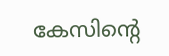കേസിന്‍റെ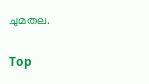ചുമതല.

Top